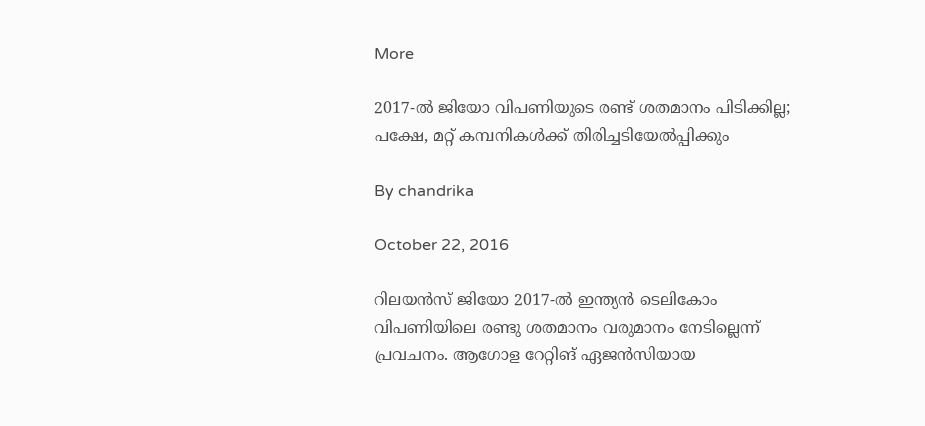More

2017-ല്‍ ജിയോ വിപണിയുടെ രണ്ട് ശതമാനം പിടിക്കില്ല; പക്ഷേ, മറ്റ് കമ്പനികള്‍ക്ക് തിരിച്ചടിയേല്‍പ്പിക്കും

By chandrika

October 22, 2016

റിലയന്‍സ് ജിയോ 2017-ല്‍ ഇന്ത്യന്‍ ടെലികോം വിപണിയിലെ രണ്ടു ശതമാനം വരുമാനം നേടില്ലെന്ന് പ്രവചനം. ആഗോള റേറ്റിങ് ഏജന്‍സിയായ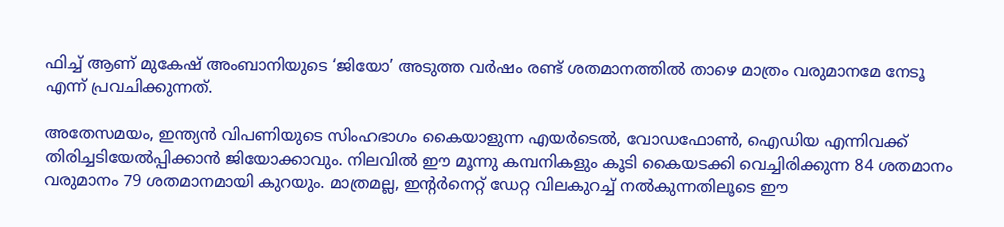ഫിച്ച് ആണ് മുകേഷ് അംബാനിയുടെ ‘ജിയോ’ അടുത്ത വര്‍ഷം രണ്ട് ശതമാനത്തില്‍ താഴെ മാത്രം വരുമാനമേ നേടൂ എന്ന് പ്രവചിക്കുന്നത്.

അതേസമയം, ഇന്ത്യന്‍ വിപണിയുടെ സിംഹഭാഗം കൈയാളുന്ന എയര്‍ടെല്‍, വോഡഫോണ്‍, ഐഡിയ എന്നിവക്ക് തിരിച്ചടിയേല്‍പ്പിക്കാന്‍ ജിയോക്കാവും. നിലവില്‍ ഈ മൂന്നു കമ്പനികളും കൂടി കൈയടക്കി വെച്ചിരിക്കുന്ന 84 ശതമാനം വരുമാനം 79 ശതമാനമായി കുറയും. മാത്രമല്ല, ഇന്റര്‍നെറ്റ് ഡേറ്റ വിലകുറച്ച് നല്‍കുന്നതിലൂടെ ഈ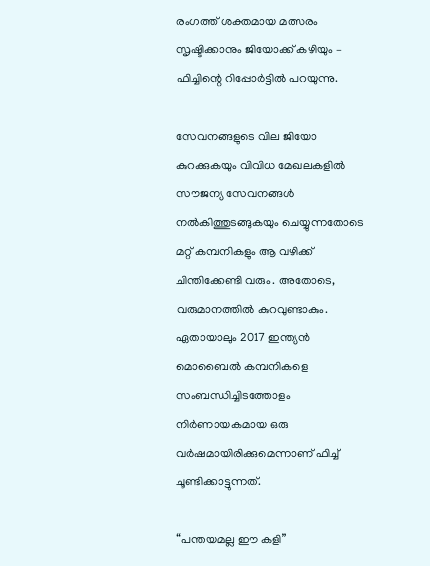രംഗത്ത് ശക്തമായ മത്സരം സൃഷ്ടിക്കാനും ജിയോക്ക് കഴിയും – ഫിച്ചിന്റെ റിപ്പോര്‍ട്ടില്‍ പറയുന്നു.

സേവനങ്ങളുടെ വില ജിയോ കുറക്കുകയും വിവിധ മേഖലകളില്‍ സൗജന്യ സേവനങ്ങള്‍ നല്‍കിത്തുടങ്ങുകയും ചെയ്യുന്നതോടെ മറ്റ് കമ്പനികളും ആ വഴിക്ക് ചിന്തിക്കേണ്ടി വരും. അതോടെ, വരുമാനത്തില്‍ കുറവുണ്ടാകും. ഏതായാലും 2017 ഇന്ത്യന്‍ മൊബൈല്‍ കമ്പനികളെ സംബന്ധിച്ചിടത്തോളം നിര്‍ണായകമായ ഒരു വര്‍ഷമായിരിക്കുമെന്നാണ് ഫിച്ച് ചൂണ്ടിക്കാട്ടുന്നത്.

“പന്തയമല്ല ഈ കളി”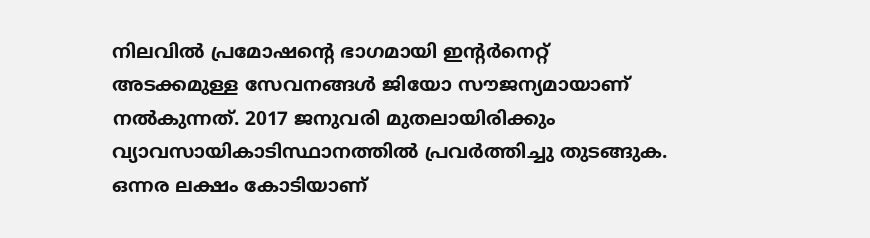നിലവില്‍ പ്രമോഷന്റെ ഭാഗമായി ഇന്റര്‍നെറ്റ് അടക്കമുള്ള സേവനങ്ങള്‍ ജിയോ സൗജന്യമായാണ് നല്‍കുന്നത്. 2017 ജനുവരി മുതലായിരിക്കും വ്യാവസായികാടിസ്ഥാനത്തില്‍ പ്രവര്‍ത്തിച്ചു തുടങ്ങുക. ഒന്നര ലക്ഷം കോടിയാണ്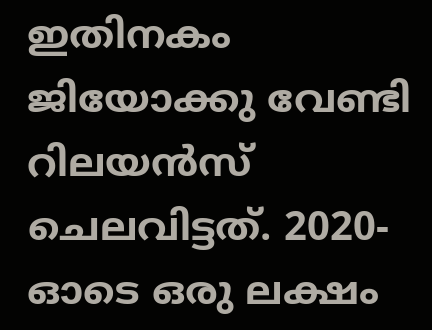ഇതിനകം ജിയോക്കു വേണ്ടി റിലയന്‍സ് ചെലവിട്ടത്. 2020-ഓടെ ഒരു ലക്ഷം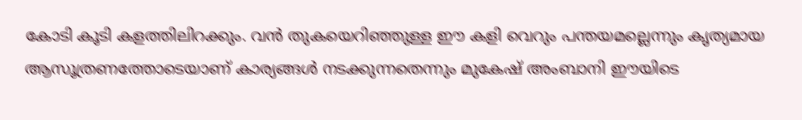കോടി കൂടി കളത്തിലിറക്കും. വന്‍ തുകയെറിഞ്ഞുള്ള ഈ കളി വെറും പന്തയമല്ലെന്നും കൃത്യമായ ആസൂത്രണത്തോടെയാണ് കാര്യങ്ങള്‍ നടക്കുന്നതെന്നും മുകേഷ് അംബാനി ഈയിടെ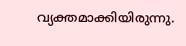വ്യക്തമാക്കിയിരുന്നു.